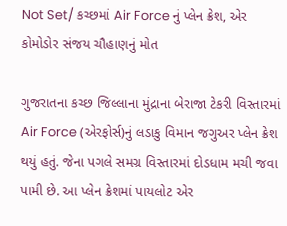Not Set/ કચ્છમાં Air Force નું પ્લેન ક્રેશ, એર કોમોડોર સંજય ચૌહાણનું મોત

ગુજરાતના કચ્છ જિલ્લાના મુંદ્રાના બેરાજા ટેકરી વિસ્તારમાં Air Force (એરફોર્સ)નું લડાકુ વિમાન જગુઅર પ્લેન ક્રેશ થયું હતું. જેના પગલે સમગ્ર વિસ્તારમાં દોડધામ મચી જવા પામી છે. આ પ્લેન ક્રેશમાં પાયલોટ એર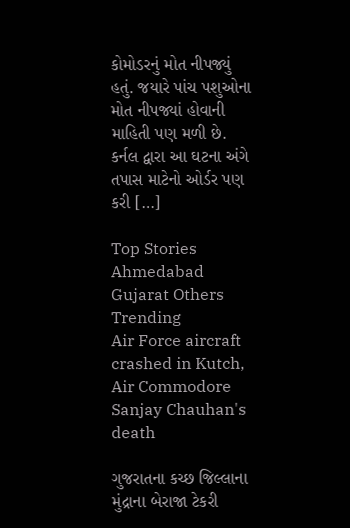કોમોડરનું મોત નીપજ્યું હતું. જયારે પાંચ પશુઓના મોત નીપજ્યાં હોવાની માહિતી પણ મળી છે. કર્નલ દ્વારા આ ઘટના અંગે તપાસ માટેનો ઓર્ડર પણ કરી […]

Top Stories Ahmedabad Gujarat Others Trending
Air Force aircraft crashed in Kutch, Air Commodore Sanjay Chauhan's death

ગુજરાતના કચ્છ જિલ્લાના મુંદ્રાના બેરાજા ટેકરી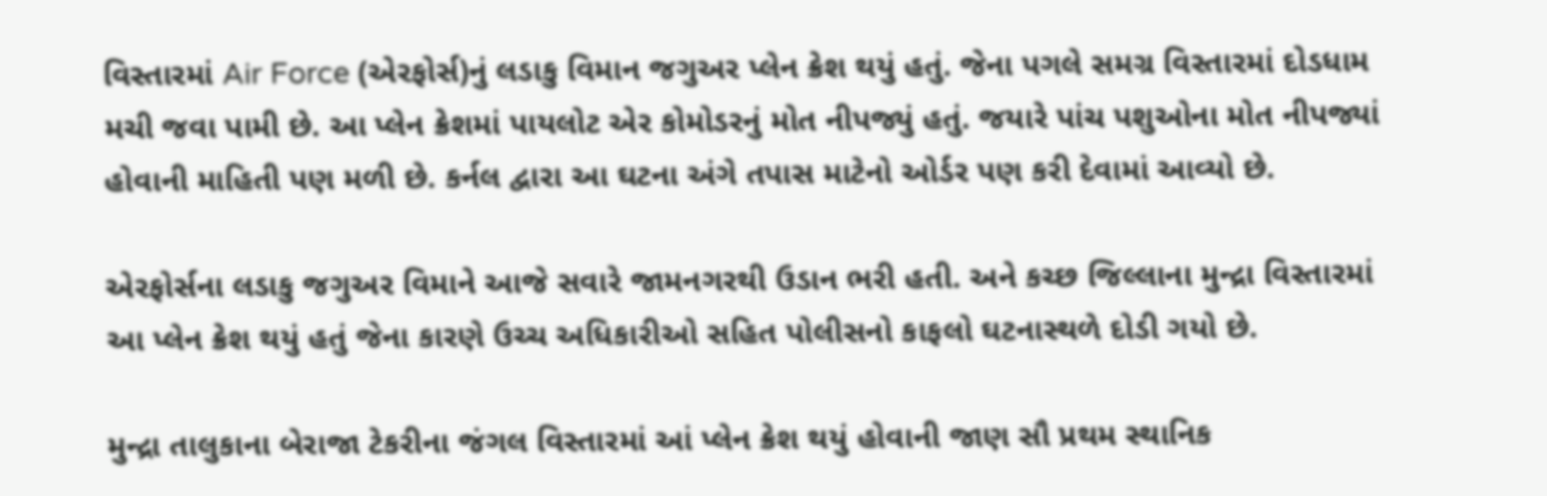વિસ્તારમાં Air Force (એરફોર્સ)નું લડાકુ વિમાન જગુઅર પ્લેન ક્રેશ થયું હતું. જેના પગલે સમગ્ર વિસ્તારમાં દોડધામ મચી જવા પામી છે. આ પ્લેન ક્રેશમાં પાયલોટ એર કોમોડરનું મોત નીપજ્યું હતું. જયારે પાંચ પશુઓના મોત નીપજ્યાં હોવાની માહિતી પણ મળી છે. કર્નલ દ્વારા આ ઘટના અંગે તપાસ માટેનો ઓર્ડર પણ કરી દેવામાં આવ્યો છે.

એરફોર્સના લડાકુ જગુઅર વિમાને આજે સવારે જામનગરથી ઉડાન ભરી હતી. અને કચ્છ જિલ્લાના મુન્દ્રા વિસ્તારમાં આ પ્લેન ક્રેશ થયું હતું જેના કારણે ઉચ્ચ અધિકારીઓ સહિત પોલીસનો કાફલો ઘટનાસ્થળે દોડી ગયો છે.

મુન્દ્રા તાલુકાના બેરાજા ટેકરીના જંગલ વિસ્તારમાં આં પ્લેન ક્રેશ થયું હોવાની જાણ સૌ પ્રથમ સ્થાનિક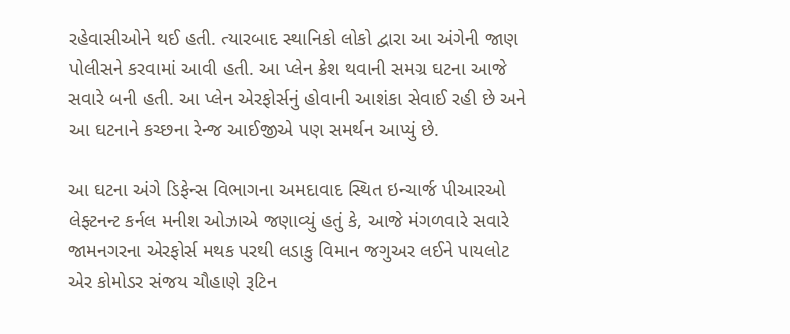રહેવાસીઓને થઈ હતી. ત્યારબાદ સ્થાનિકો લોકો દ્વારા આ અંગેની જાણ પોલીસને કરવામાં આવી હતી. આ પ્લેન ક્રેશ થવાની સમગ્ર ઘટના આજે સવારે બની હતી. આ પ્લેન એરફોર્સનું હોવાની આશંકા સેવાઈ રહી છે અને આ ઘટનાને કચ્છના રેન્જ આઈજીએ પણ સમર્થન આપ્યું છે.

આ ઘટના અંગે ડિફેન્સ વિભાગના અમદાવાદ સ્થિત ઇન્ચાર્જ પીઆરઓ લેફ્ટનન્ટ કર્નલ મનીશ ઓઝાએ જણાવ્યું હતું કે, આજે મંગળવારે સવારે જામનગરના એરફોર્સ મથક પરથી લડાકુ વિમાન જગુઅર લઈને પાયલોટ એર કોમોડર સંજય ચૌહાણે રૂટિન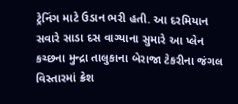ટ્રેનિંગ માટે ઉડાન ભરી હતી. આ દરમિયાન સવારે સાડા દસ વાગ્યાના સુમારે આ પ્લેન કચ્છના મુન્દ્રા તાલુકાના બેરાજા ટેકરીના જંગલ વિસ્તારમાં ક્રેશ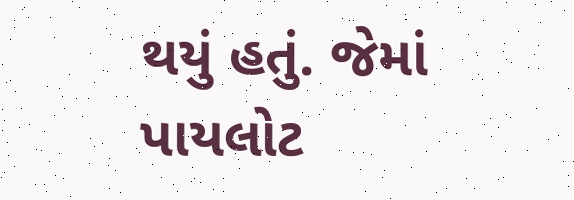થયું હતું. જેમાં પાયલોટ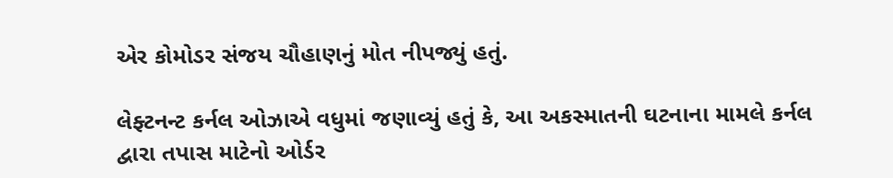એર કોમોડર સંજય ચૌહાણનું મોત નીપજ્યું હતું.

લેફ્ટનન્ટ કર્નલ ઓઝાએ વધુમાં જણાવ્યું હતું કે, આ અકસ્માતની ઘટનાના મામલે કર્નલ દ્વારા તપાસ માટેનો ઓર્ડર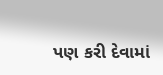પણ કરી દેવામાં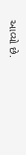આવ્યો છે.